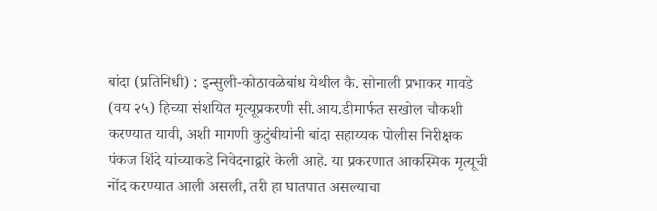बांदा (प्रतिनिधी) : इन्सुली-कोठावळेबांध येथील कै. सोनाली प्रभाकर गावडे (वय २५) हिच्या संशयित मृत्यूप्रकरणी सी.आय.डीमार्फत सखोल चौकशी करण्यात यावी, अशी मागणी कुटुंबीयांनी बांदा सहाय्यक पोलीस निरीक्षक पंकज शिंदे यांच्याकडे निवेदनाद्वारे केली आहे. या प्रकरणात आकस्मिक मृत्यूची नोंद करण्यात आली असली, तरी हा घातपात असल्याचा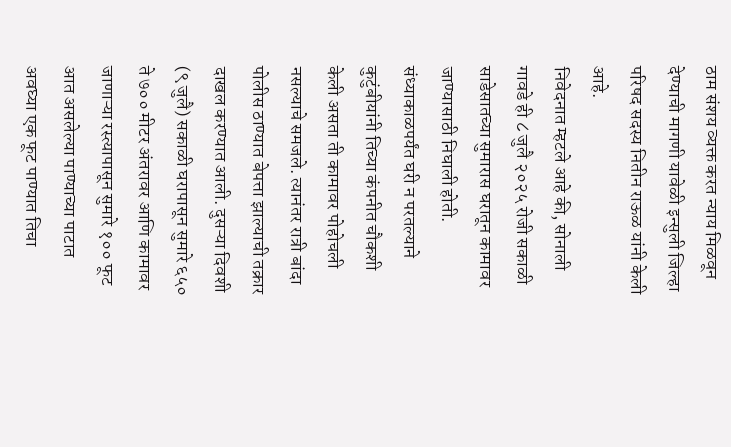ठाम संशय व्यक्त करत न्याय मिळवून देण्याची मागणी यावेळी इन्सुली जिल्हा परिषद सदस्य नितीन राऊळ यांनी केली आहे.
निवेदनात म्हटले आहे की, सोनाली गावडे ही ८ जुलै २०२५ रोजी सकाळी साडेसातच्या सुमारास घरातून कामावर जाण्यासाठी निघाली होती. संध्याकाळपर्यंत घरी न परतल्याने कुटुंबीयांनी तिच्या कंपनीत चौकशी केली असता ती कामावर पोहोचली नसल्याचे समजले. त्यानंतर रात्री बांदा पोलीस ठाण्यात बेपत्ता झाल्याची तक्रार दाखल करण्यात आली. दुसऱ्या दिवशी (९ जुलै) सकाळी घरापासून सुमारे ६५० ते ७०० मीटर अंतरावर आणि कामावर जाणाऱ्या रस्त्यापासून सुमारे १०० फूट आत असलेल्या पाण्याच्या पाटात अवघ्या एक फूट पाण्यात तिचा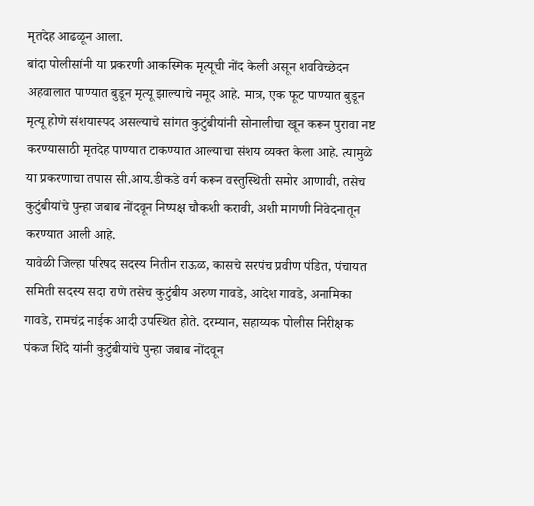मृतदेह आढळून आला.
बांदा पोलीसांनी या प्रकरणी आकस्मिक मृत्यूची नोंद केली असून शवविच्छेदन अहवालात पाण्यात बुडून मृत्यू झाल्याचे नमूद आहे. मात्र, एक फूट पाण्यात बुडून मृत्यू होणे संशयास्पद असल्याचे सांगत कुटुंबीयांनी सोनालीचा खून करून पुरावा नष्ट करण्यासाठी मृतदेह पाण्यात टाकण्यात आल्याचा संशय व्यक्त केला आहे. त्यामुळे या प्रकरणाचा तपास सी.आय.डीकडे वर्ग करून वस्तुस्थिती समोर आणावी, तसेच कुटुंबीयांचे पुन्हा जबाब नोंदवून निष्पक्ष चौकशी करावी, अशी मागणी निवेदनातून करण्यात आली आहे.
यावेळी जिल्हा परिषद सदस्य नितीन राऊळ, कासचे सरपंच प्रवीण पंडित, पंचायत समिती सदस्य सदा राणे तसेच कुटुंबीय अरुण गावडे, आदेश गावडे, अनामिका गावडे, रामचंद्र नाईक आदी उपस्थित होते. दरम्यान, सहाय्यक पोलीस निरीक्षक पंकज शिंदे यांनी कुटुंबीयांचे पुन्हा जबाब नोंदवून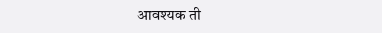आवश्यक ती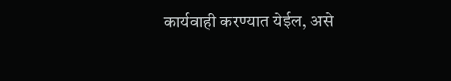कार्यवाही करण्यात येईल, असे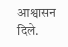आश्वासन दिले.